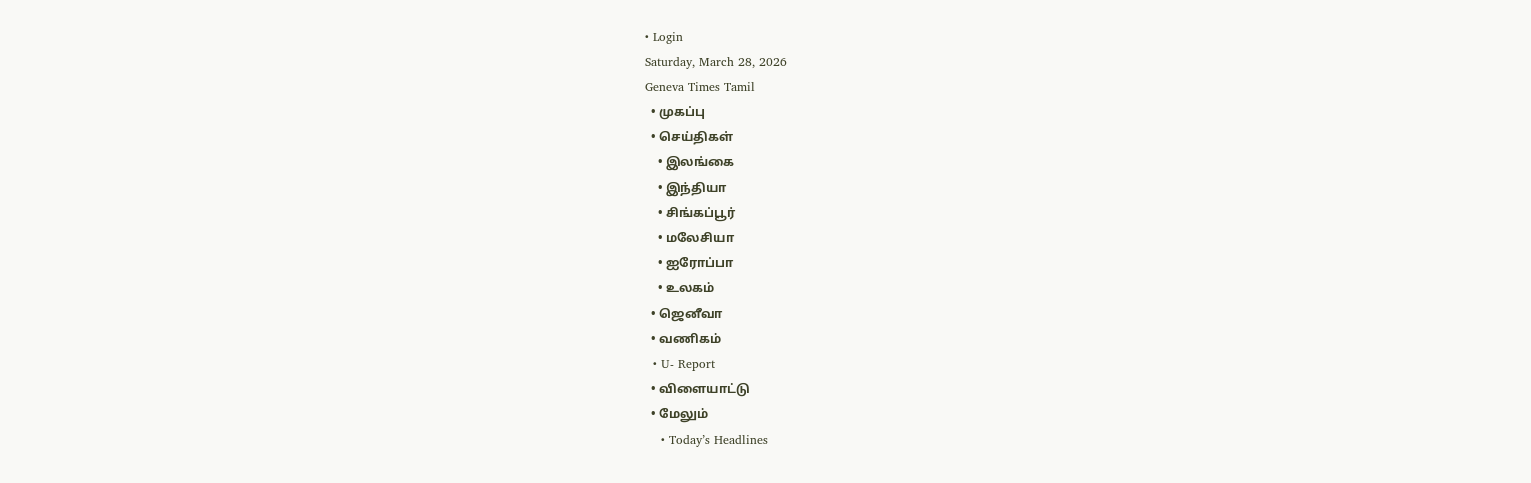• Login
Saturday, March 28, 2026
Geneva Times Tamil
  • முகப்பு
  • செய்திகள்
    • இலங்கை
    • இந்தியா
    • சிங்கப்பூர்
    • மலேசியா
    • ஐரோப்பா
    • உலகம்
  • ஜெனீவா
  • வணிகம்
  • U- Report
  • விளையாட்டு
  • மேலும்
    • Today’s Headlines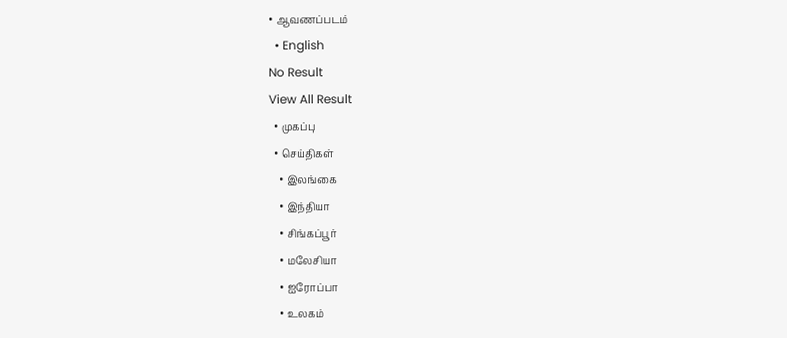• ஆவணப்படம்
  • English
No Result
View All Result
  • முகப்பு
  • செய்திகள்
    • இலங்கை
    • இந்தியா
    • சிங்கப்பூர்
    • மலேசியா
    • ஐரோப்பா
    • உலகம்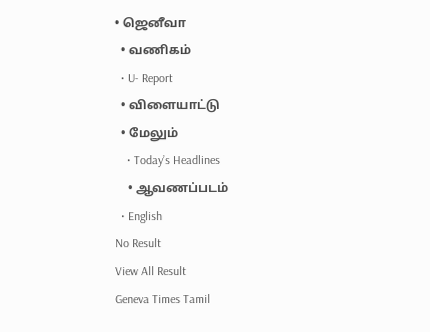• ஜெனீவா
  • வணிகம்
  • U- Report
  • விளையாட்டு
  • மேலும்
    • Today’s Headlines
    • ஆவணப்படம்
  • English
No Result
View All Result
Geneva Times Tamil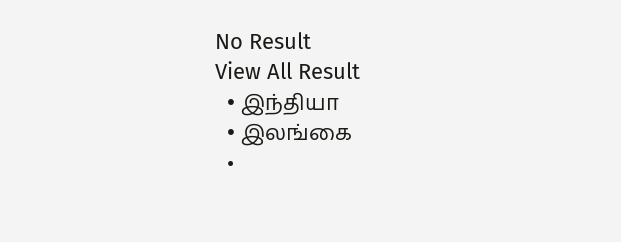No Result
View All Result
  • இந்தியா
  • இலங்கை
  •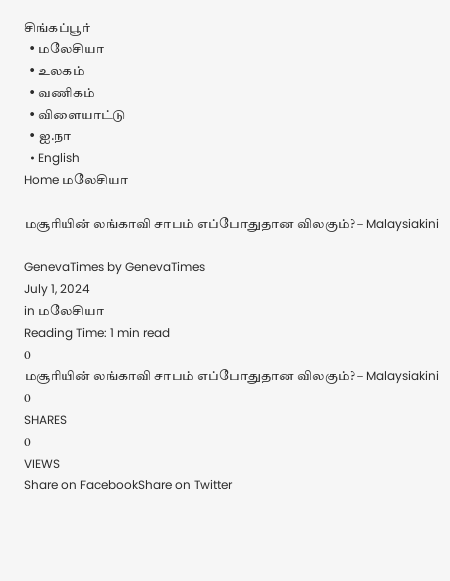சிங்கப்பூர்
  • மலேசியா
  • உலகம்
  • வணிகம்
  • விளையாட்டு
  • ஐ.நா
  • English
Home மலேசியா

மசூரியின் லங்காவி சாபம் எப்போதுதான விலகும்? – Malaysiakini

GenevaTimes by GenevaTimes
July 1, 2024
in மலேசியா
Reading Time: 1 min read
0
மசூரியின் லங்காவி சாபம் எப்போதுதான விலகும்? – Malaysiakini
0
SHARES
0
VIEWS
Share on FacebookShare on Twitter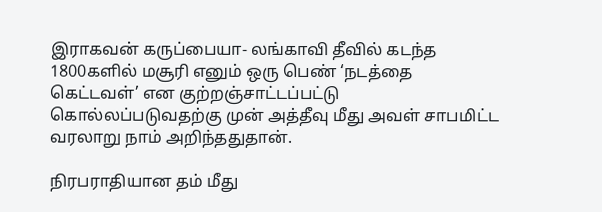இராகவன் கருப்பையா- லங்காவி தீவில் கடந்த 1800களில் மசூரி எனும் ஒரு பெண் ‘நடத்தை கெட்டவள்’ என குற்றஞ்சாட்டப்பட்டு கொல்லப்படுவதற்கு முன் அத்தீவு மீது அவள் சாபமிட்ட வரலாறு நாம் அறிந்ததுதான்.

நிரபராதியான தம் மீது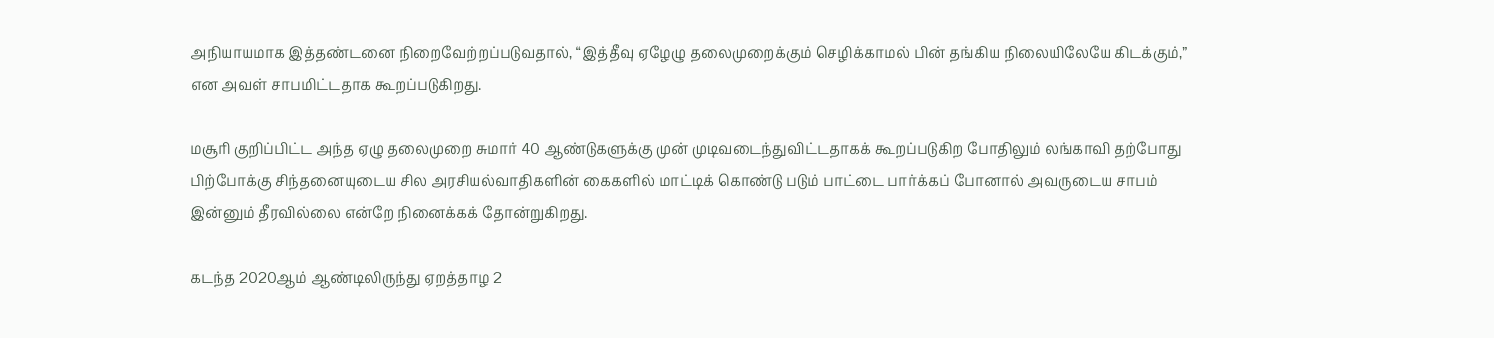அநியாயமாக இத்தண்டனை நிறைவேற்றப்படுவதால், “இத்தீவு ஏழேழு தலைமுறைக்கும் செழிக்காமல் பின் தங்கிய நிலையிலேயே கிடக்கும்,” என அவள் சாபமிட்டதாக கூறப்படுகிறது.

மசூரி குறிப்பிட்ட அந்த ஏழு தலைமுறை சுமார் 40 ஆண்டுகளுக்கு முன் முடிவடைந்துவிட்டதாகக் கூறப்படுகிற போதிலும் லங்காவி தற்போது பிற்போக்கு சிந்தனையுடைய சில அரசியல்வாதிகளின் கைகளில் மாட்டிக் கொண்டு படும் பாட்டை பார்க்கப் போனால் அவருடைய சாபம் இன்னும் தீரவில்லை என்றே நினைக்கக் தோன்றுகிறது.

கடந்த 2020ஆம் ஆண்டிலிருந்து ஏறத்தாழ 2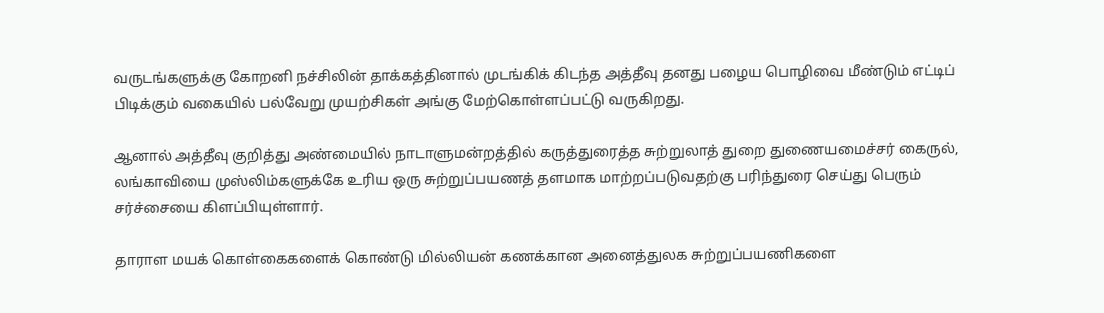வருடங்களுக்கு கோறனி நச்சிலின் தாக்கத்தினால் முடங்கிக் கிடந்த அத்தீவு தனது பழைய பொழிவை மீண்டும் எட்டிப் பிடிக்கும் வகையில் பல்வேறு முயற்சிகள் அங்கு மேற்கொள்ளப்பட்டு வருகிறது.

ஆனால் அத்தீவு குறித்து அண்மையில் நாடாளுமன்றத்தில் கருத்துரைத்த சுற்றுலாத் துறை துணையமைச்சர் கைருல், லங்காவியை முஸ்லிம்களுக்கே உரிய ஒரு சுற்றுப்பயணத் தளமாக மாற்றப்படுவதற்கு பரிந்துரை செய்து பெரும் சர்ச்சையை கிளப்பியுள்ளார்.

தாராள மயக் கொள்கைகளைக் கொண்டு மில்லியன் கணக்கான அனைத்துலக சுற்றுப்பயணிகளை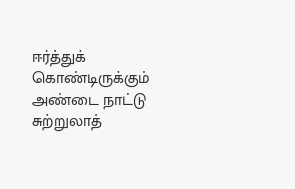ஈர்த்துக் கொண்டிருக்கும் அண்டை நாட்டு சுற்றுலாத்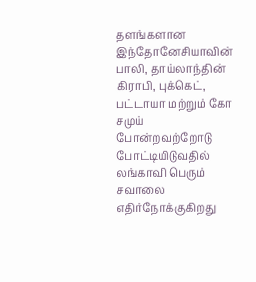தளங்களான இந்தோனேசியாவின் பாலி, தாய்லாந்தின் கிராபி, புக்கெட், பட்டாயா மற்றும் கோ சமுய் போன்றவற்றோடு போட்டியிடுவதில்  லங்காவி பெரும் சவாலை எதிர்நோக்குகிறது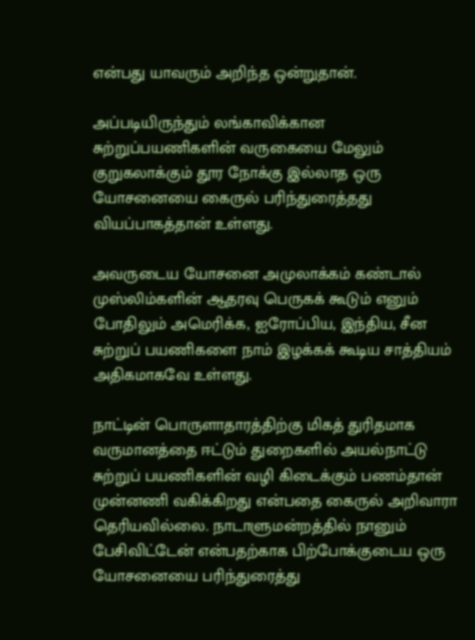என்பது யாவரும் அறிந்த ஒன்றுதான்.

அப்படியிருந்தும் லங்காவிக்கான சுற்றுப்பயணிகளின் வருகையை மேலும் குறுகலாக்கும் தூர நோக்கு இல்லாத ஒரு யோசனையை கைருல் பரிந்துரைத்தது வியப்பாகத்தான் உள்ளது.

அவருடைய யோசனை அமுலாக்கம் கண்டால் முஸ்லிம்களின் ஆதரவு பெருகக் கூடும் எனும் போதிலும் அமெரிக்க, ஐரோப்பிய, இந்திய, சீன சுற்றுப் பயணிகளை நாம் இழக்கக் கூடிய சாத்தியம் அதிகமாகவே உள்ளது.

நாட்டின் பொருளாதாரத்திற்கு மிகத் துரிதமாக வருமானத்தை ஈட்டும் துறைகளில் அயல்நாட்டு சுற்றுப் பயணிகளின் வழி கிடைக்கும் பணம்தான் முன்னணி வகிக்கிறது என்பதை கைருல் அறிவாரா தெரியவில்லை. நாடாளுமன்றத்தில் நானும் பேசிவிட்டேன் என்பதற்காக பிற்போக்குடைய ஒரு யோசனையை பரிந்துரைத்து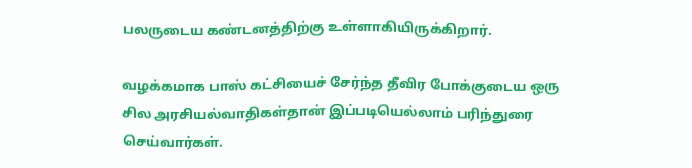பலருடைய கண்டனத்திற்கு உள்ளாகியிருக்கிறார்.

வழக்கமாக பாஸ் கட்சியைச் சேர்ந்த தீவிர போக்குடைய ஒரு சில அரசியல்வாதிகள்தான் இப்படியெல்லாம் பரிந்துரை செய்வார்கள்.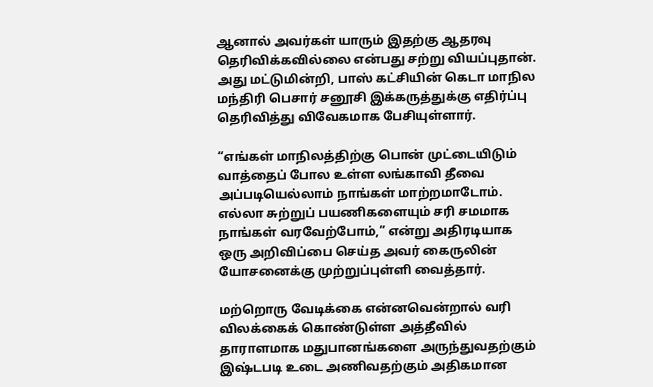ஆனால் அவர்கள் யாரும் இதற்கு ஆதரவு தெரிவிக்கவில்லை என்பது சற்று வியப்புதான். அது மட்டுமின்றி, பாஸ் கட்சியின் கெடா மாநில மந்திரி பெசார் சனூசி இக்கருத்துக்கு எதிர்ப்பு தெரிவித்து விவேகமாக பேசியுள்ளார்.

“எங்கள் மாநிலத்திற்கு பொன் முட்டையிடும் வாத்தைப் போல உள்ள லங்காவி தீவை அப்படியெல்லாம் நாங்கள் மாற்றமாடோம். எல்லா சுற்றுப் பயணிகளையும் சரி சமமாக நாங்கள் வரவேற்போம்,” என்று அதிரடியாக ஒரு அறிவிப்பை செய்த அவர் கைருலின் யோசனைக்கு முற்றுப்புள்ளி வைத்தார்.

மற்றொரு வேடிக்கை என்னவென்றால் வரி விலக்கைக் கொண்டுள்ள அத்தீவில் தாராளமாக மதுபானங்களை அருந்துவதற்கும் இஷ்டபடி உடை அணிவதற்கும் அதிகமான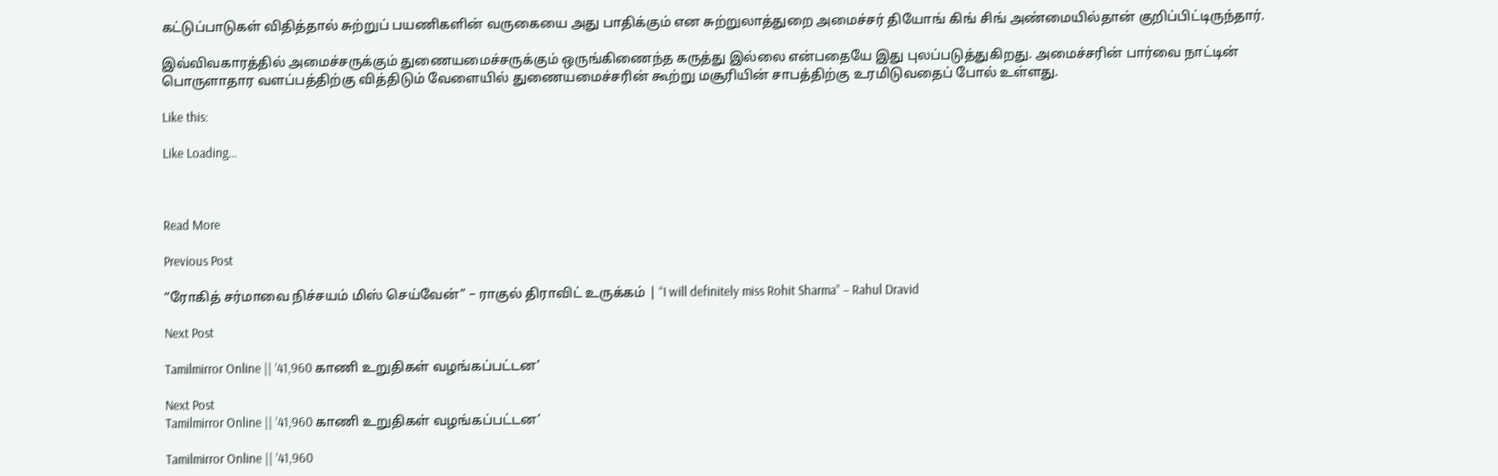கட்டுப்பாடுகள் விதித்தால் சுற்றுப் பயணிகளின் வருகையை அது பாதிக்கும் என சுற்றுலாத்துறை அமைச்சர் தியோங் கிங் சிங் அண்மையில்தான் குறிப்பிட்டிருந்தார்.

இவ்விவகாரத்தில் அமைச்சருக்கும் துணையமைச்சருக்கும் ஒருங்கிணைந்த கருத்து இல்லை என்பதையே இது புலப்படுத்துகிறது. அமைச்சரின் பார்வை நாட்டின் பொருளாதார வளப்பத்திற்கு வித்திடும் வேளையில் துணையமைச்சரின் கூற்று மசூரியின் சாபத்திற்கு உரமிடுவதைப் போல் உள்ளது.

Like this:

Like Loading…



Read More

Previous Post

“ரோகித் சர்மாவை நிச்சயம் மிஸ் செய்வேன்” – ராகுல் திராவிட் உருக்கம் | “I will definitely miss Rohit Sharma” – Rahul Dravid

Next Post

Tamilmirror Online || ’41,960 காணி உறுதிகள் வழங்கப்பட்டன’

Next Post
Tamilmirror Online || ’41,960 காணி உறுதிகள் வழங்கப்பட்டன’

Tamilmirror Online || ’41,960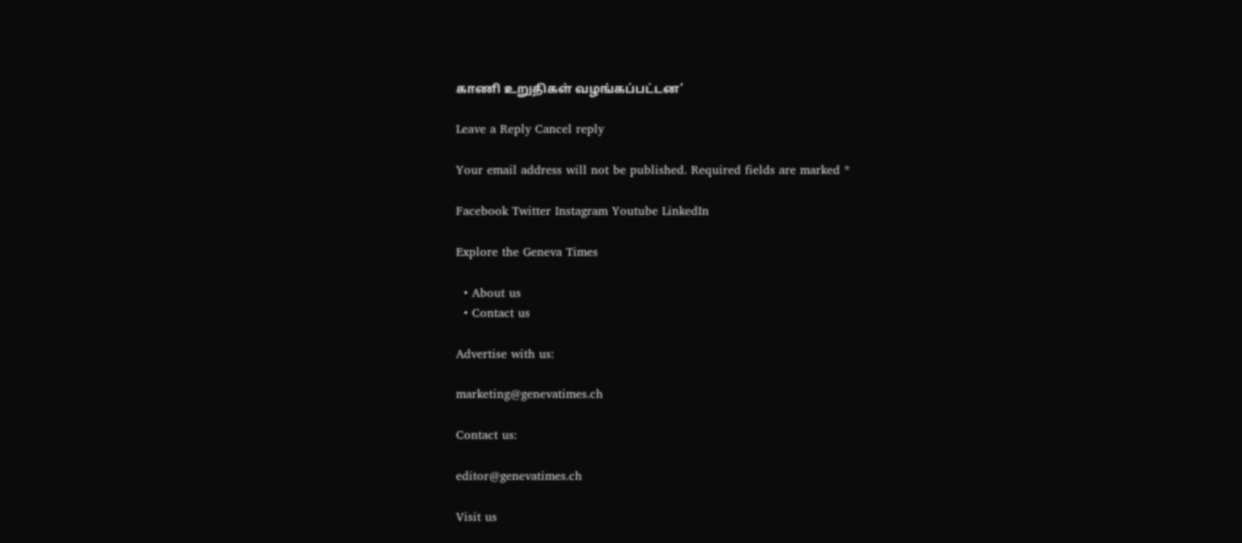காணி உறுதிகள் வழங்கப்பட்டன’

Leave a Reply Cancel reply

Your email address will not be published. Required fields are marked *

Facebook Twitter Instagram Youtube LinkedIn

Explore the Geneva Times

  • About us
  • Contact us

Advertise with us:

marketing@genevatimes.ch

Contact us:

editor@genevatimes.ch

Visit us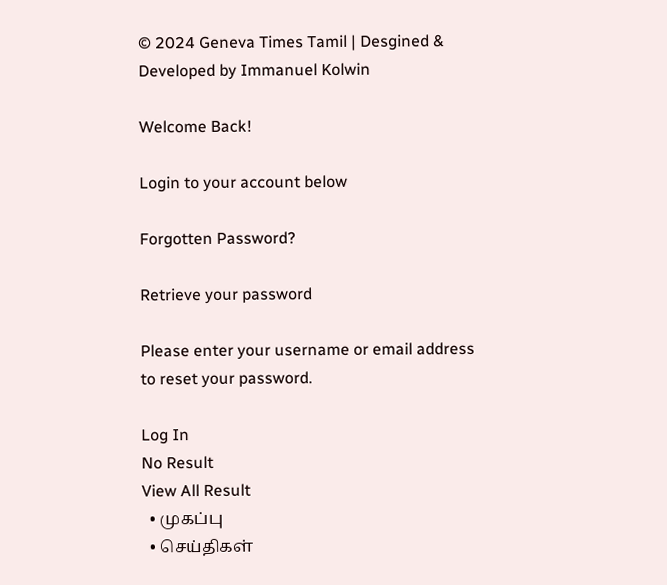© 2024 Geneva Times Tamil | Desgined & Developed by Immanuel Kolwin

Welcome Back!

Login to your account below

Forgotten Password?

Retrieve your password

Please enter your username or email address to reset your password.

Log In
No Result
View All Result
  • முகப்பு
  • செய்திகள்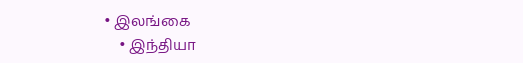• இலங்கை
    • இந்தியா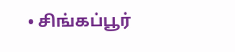• சிங்கப்பூர்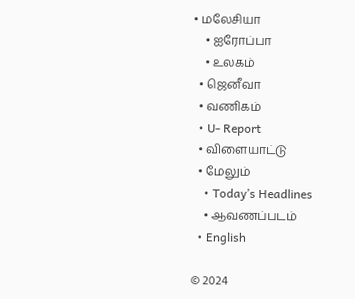• மலேசியா
    • ஐரோப்பா
    • உலகம்
  • ஜெனீவா
  • வணிகம்
  • U- Report
  • விளையாட்டு
  • மேலும்
    • Today’s Headlines
    • ஆவணப்படம்
  • English

© 2024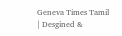Geneva Times Tamil | Desgined &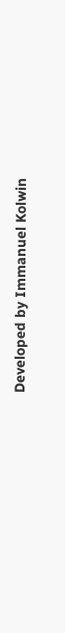Developed by Immanuel Kolwin